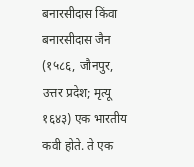बनारसीदास किंवा बनारसीदास जैन (१५८६, जौनपुर, उत्तर प्रदेश; मृत्यू १६४३) एक भारतीय कवी होते. ते एक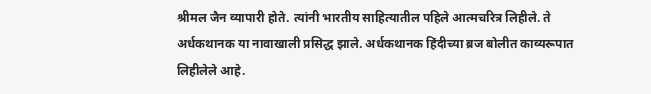श्रीमल जैन व्यापारी होते. त्यांनी भारतीय साहित्यातील पहिले आत्मचरित्र लिहीले. ते अर्धकथानक या नावाखाली प्रसिद्ध झाले. अर्धकथानक हिंदीच्या ब्रज बोलीत काव्यरूपात लिहीलेले आहे.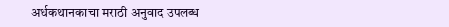अर्धकथानकाचा मराठी अनुवाद उपलब्ध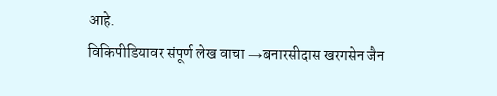आहे.
विकिपीडियावर संपूर्ण लेख वाचा →बनारसीदास खरगसेन जैन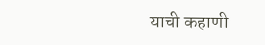याची कहाणी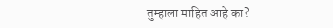तुम्हाला माहित आहे का?